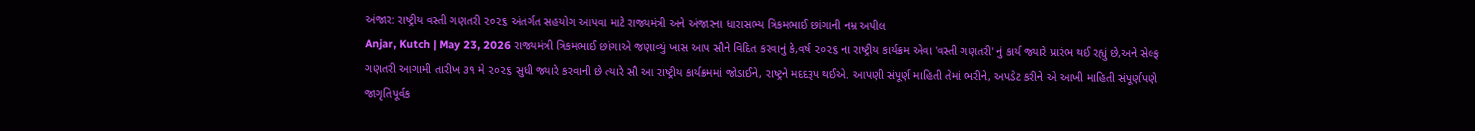અંજાર: રાષ્ટ્રીય વસ્તી ગણતરી ૨૦૨૬ અંતર્ગત સહયોગ આપવા માટે રાજ્યમંત્રી અને અંજારના ધારાસભ્ય ત્રિકમભાઈ છાંગાની નમ્ર અપીલ
Anjar, Kutch | May 23, 2026 રાજ્યમંત્રી ત્રિકમભાઈ છાંગાએ જણાવ્યું ખાસ આપ સૌને વિદિત કરવાનું કે,વર્ષ ૨૦૨૬ ના રાષ્ટ્રીય કાર્યક્રમ એવા 'વસ્તી ગણતરી' નું કાર્ય જ્યારે પ્રારંભ થઈ રહ્યું છે,અને સેલ્ફ ગણતરી આગામી તારીખ ૩૧ મે ૨૦૨૬ સુધી જ્યારે કરવાની છે ત્યારે સૌ આ રાષ્ટ્રીય કાર્યક્રમમાં જોડાઈને, રાષ્ટ્રને મદદરૂપ થઈએ. આપણી સંપૂર્ણ માહિતી તેમાં ભરીને, અપડેટ કરીને એ આખી માહિતી સંપૂર્ણપણે જાગૃતિપૂર્વક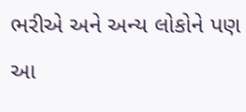ભરીએ અને અન્ય લોકોને પણ આ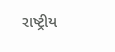રાષ્ટ્રીય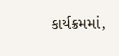કાર્યક્રમમાં,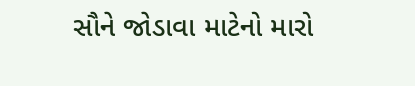સૌને જોડાવા માટેનો મારો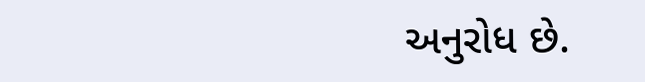અનુરોધ છે.